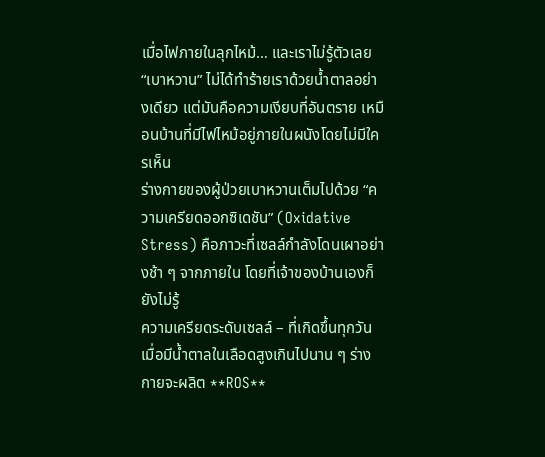เมื่อไฟภายในลุกไหม้… และเราไม่รู้ตัวเลย “เบาหวาน” ไม่ได้ทำร้ายเราด้วยน้ำตาลอย่างเดียว แต่มันคือความเงียบที่อันตราย เหมือนบ้านที่มีไฟไหม้อยู่ภายในผนังโดยไม่มีใครเห็น
ร่างกายของผู้ป่วยเบาหวานเต็มไปด้วย “ความเครียดออกซิเดชัน” (Oxidative Stress) คือภาวะที่เซลล์กำลังโดนเผาอย่างช้า ๆ จากภายใน โดยที่เจ้าของบ้านเองก็ยังไม่รู้
ความเครียดระดับเซลล์ – ที่เกิดขึ้นทุกวัน เมื่อมีน้ำตาลในเลือดสูงเกินไปนาน ๆ ร่างกายจะผลิต **ROS**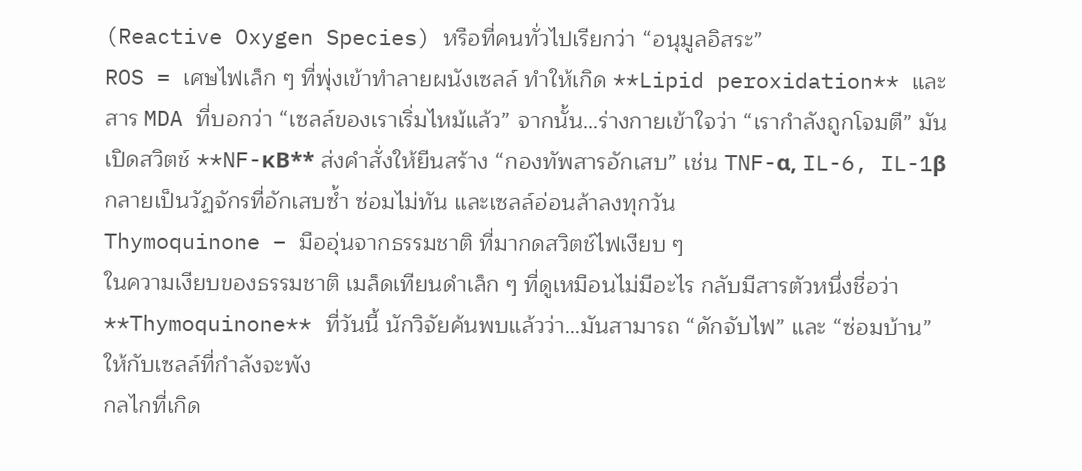(Reactive Oxygen Species) หรือที่คนทั่วไปเรียกว่า “อนุมูลอิสระ”
ROS = เศษไฟเล็ก ๆ ที่พุ่งเข้าทำลายผนังเซลล์ ทำให้เกิด **Lipid peroxidation** และสาร MDA ที่บอกว่า “เซลล์ของเราเริ่มไหม้แล้ว” จากนั้น…ร่างกายเข้าใจว่า “เรากำลังถูกโจมตี” มันเปิดสวิตช์ **NF-κB** ส่งคำสั่งให้ยีนสร้าง “กองทัพสารอักเสบ” เช่น TNF-α, IL-6, IL-1β กลายเป็นวัฏจักรที่อักเสบซ้ำ ซ่อมไม่ทัน และเซลล์อ่อนล้าลงทุกวัน
Thymoquinone – มืออุ่นจากธรรมชาติ ที่มากดสวิตช์ไฟเงียบ ๆ
ในความเงียบของธรรมชาติ เมล็ดเทียนดำเล็ก ๆ ที่ดูเหมือนไม่มีอะไร กลับมีสารตัวหนึ่งชื่อว่า **Thymoquinone** ที่วันนี้ นักวิจัยค้นพบแล้วว่า…มันสามารถ “ดักจับไฟ” และ “ซ่อมบ้าน” ให้กับเซลล์ที่กำลังจะพัง
กลไกที่เกิด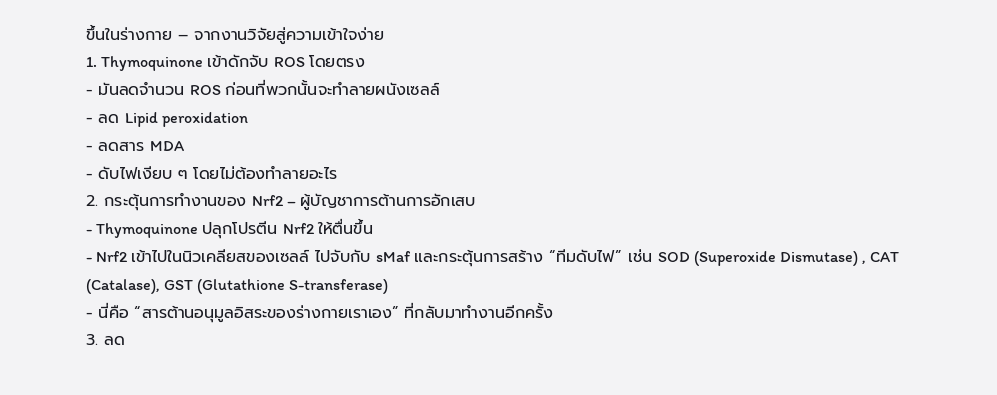ขึ้นในร่างกาย – จากงานวิจัยสู่ความเข้าใจง่าย
1. Thymoquinone เข้าดักจับ ROS โดยตรง
- มันลดจำนวน ROS ก่อนที่พวกนั้นจะทำลายผนังเซลล์
- ลด Lipid peroxidation
- ลดสาร MDA
- ดับไฟเงียบ ๆ โดยไม่ต้องทำลายอะไร
2. กระตุ้นการทำงานของ Nrf2 – ผู้บัญชาการต้านการอักเสบ
- Thymoquinone ปลุกโปรตีน Nrf2 ให้ตื่นขึ้น
- Nrf2 เข้าไปในนิวเคลียสของเซลล์ ไปจับกับ sMaf และกระตุ้นการสร้าง “ทีมดับไฟ” เช่น SOD (Superoxide Dismutase) , CAT (Catalase), GST (Glutathione S-transferase)
- นี่คือ “สารต้านอนุมูลอิสระของร่างกายเราเอง” ที่กลับมาทำงานอีกครั้ง
3. ลด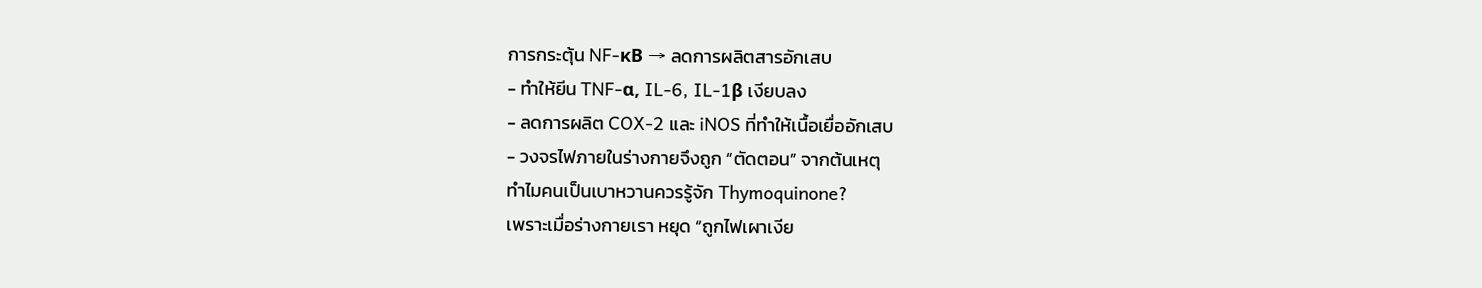การกระตุ้น NF-κB → ลดการผลิตสารอักเสบ
- ทำให้ยีน TNF-α, IL-6, IL-1β เงียบลง
- ลดการผลิต COX-2 และ iNOS ที่ทำให้เนื้อเยื่ออักเสบ
- วงจรไฟภายในร่างกายจึงถูก “ตัดตอน” จากต้นเหตุ
ทำไมคนเป็นเบาหวานควรรู้จัก Thymoquinone?
เพราะเมื่อร่างกายเรา หยุด “ถูกไฟเผาเงีย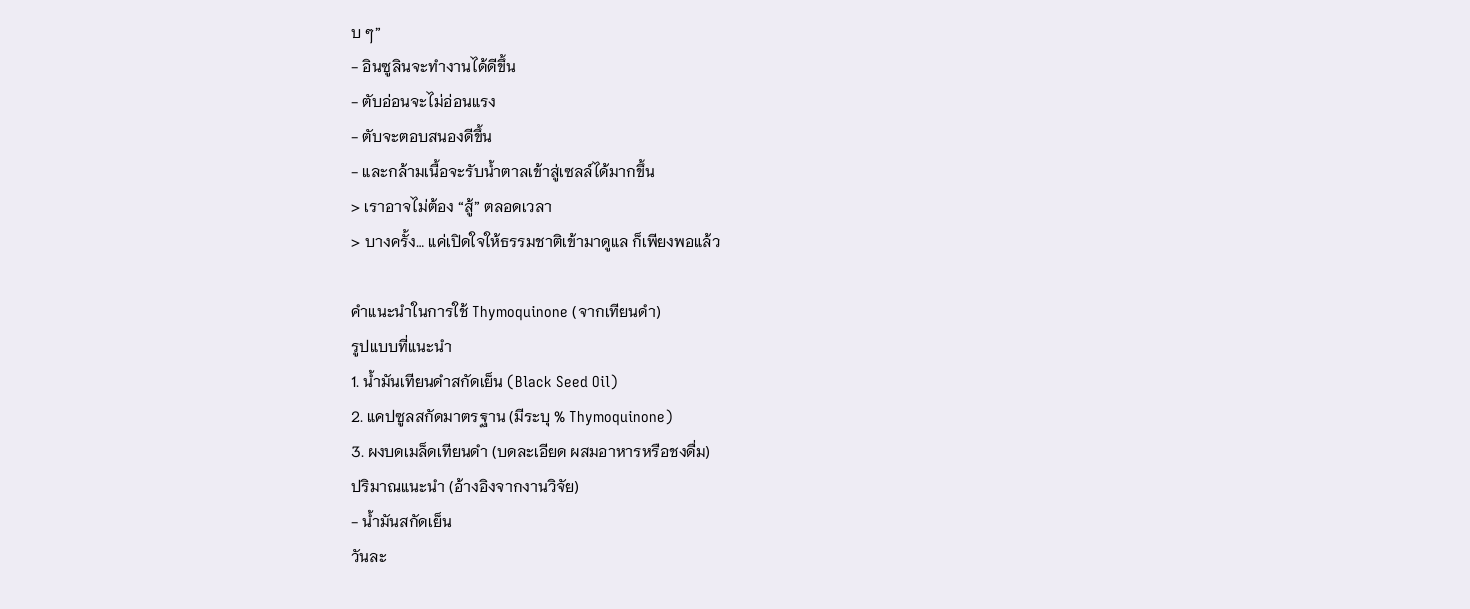บ ๆ”
- อินซูลินจะทำงานได้ดีขึ้น
- ตับอ่อนจะไม่อ่อนแรง
- ตับจะตอบสนองดีขึ้น
- และกล้ามเนื้อจะรับน้ำตาลเข้าสู่เซลล์ได้มากขึ้น
> เราอาจไม่ต้อง “สู้” ตลอดเวลา
> บางครั้ง… แค่เปิดใจให้ธรรมชาติเข้ามาดูแล ก็เพียงพอแล้ว

คำแนะนำในการใช้ Thymoquinone (จากเทียนดำ)
รูปแบบที่แนะนำ
1. น้ำมันเทียนดำสกัดเย็น (Black Seed Oil)
2. แคปซูลสกัดมาตรฐาน (มีระบุ % Thymoquinone)
3. ผงบดเมล็ดเทียนดำ (บดละเอียด ผสมอาหารหรือชงดื่ม)
ปริมาณแนะนำ (อ้างอิงจากงานวิจัย)
- น้ำมันสกัดเย็น
วันละ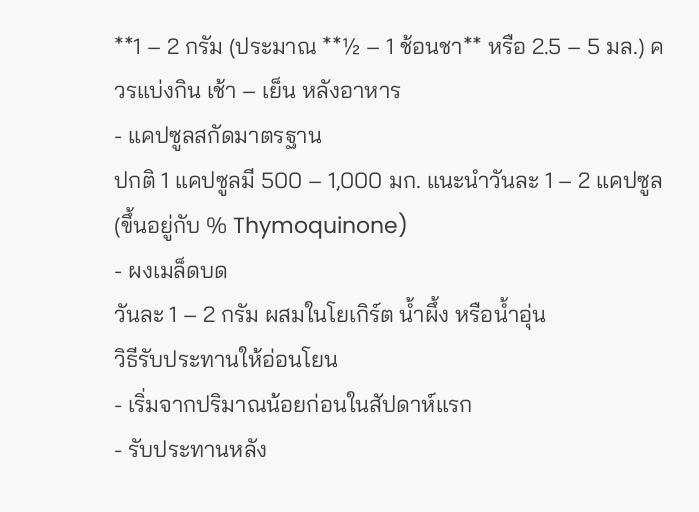**1 – 2 กรัม (ประมาณ **½ – 1 ช้อนชา** หรือ 2.5 – 5 มล.) ควรแบ่งกิน เช้า – เย็น หลังอาหาร
- แคปซูลสกัดมาตรฐาน
ปกติ 1 แคปซูลมี 500 – 1,000 มก. แนะนำวันละ 1 – 2 แคปซูล (ขึ้นอยู่กับ % Thymoquinone)
- ผงเมล็ดบด
วันละ 1 – 2 กรัม ผสมในโยเกิร์ต น้ำผึ้ง หรือน้ำอุ่น
วิธีรับประทานให้อ่อนโยน
- เริ่มจากปริมาณน้อยก่อนในสัปดาห์แรก
- รับประทานหลัง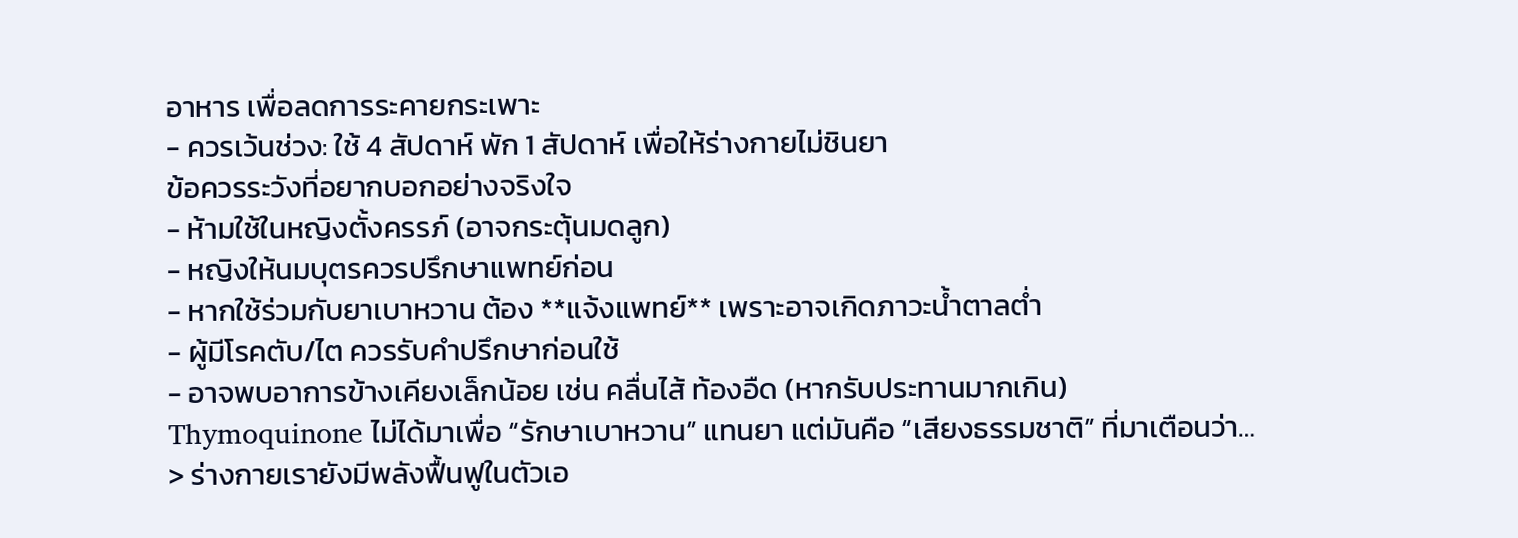อาหาร เพื่อลดการระคายกระเพาะ
- ควรเว้นช่วง: ใช้ 4 สัปดาห์ พัก 1 สัปดาห์ เพื่อให้ร่างกายไม่ชินยา
ข้อควรระวังที่อยากบอกอย่างจริงใจ
- ห้ามใช้ในหญิงตั้งครรภ์ (อาจกระตุ้นมดลูก)
- หญิงให้นมบุตรควรปรึกษาแพทย์ก่อน
- หากใช้ร่วมกับยาเบาหวาน ต้อง **แจ้งแพทย์** เพราะอาจเกิดภาวะน้ำตาลต่ำ
- ผู้มีโรคตับ/ไต ควรรับคำปรึกษาก่อนใช้
- อาจพบอาการข้างเคียงเล็กน้อย เช่น คลื่นไส้ ท้องอืด (หากรับประทานมากเกิน)
Thymoquinone ไม่ได้มาเพื่อ “รักษาเบาหวาน” แทนยา แต่มันคือ “เสียงธรรมชาติ” ที่มาเตือนว่า…
> ร่างกายเรายังมีพลังฟื้นฟูในตัวเอ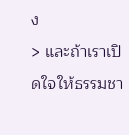ง
> และถ้าเราเปิดใจให้ธรรมชา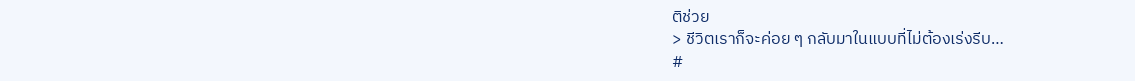ติช่วย
> ชีวิตเราก็จะค่อย ๆ กลับมาในแบบที่ไม่ต้องเร่งรีบ…
#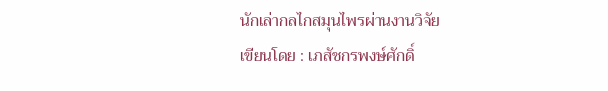นักเล่ากลไกสมุนไพรผ่านงานวิจัย
เขียนโดย : เภสัชกรพงษ์ศักดิ์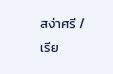สง่าศรี / เรีย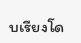บเรียงโด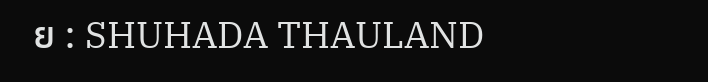ย : SHUHADA THAULAND